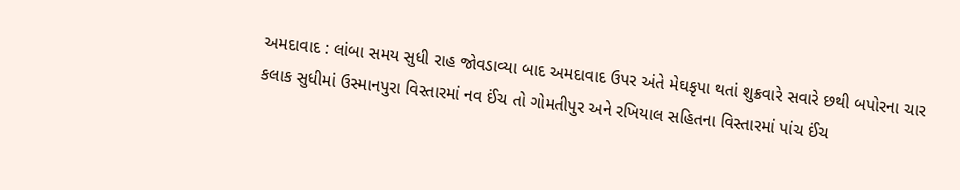અમદાવાદ : લાંબા સમય સુધી રાહ જોવડાવ્યા બાદ અમદાવાદ ઉપર અંતે મેઘકૃપા થતાં શુક્રવારે સવારે છથી બપોરના ચાર કલાક સુધીમાં ઉસ્માનપુરા વિસ્તારમાં નવ ઈંચ તો ગોમતીપુર અને રખિયાલ સહિતના વિસ્તારમાં પાંચ ઈંચ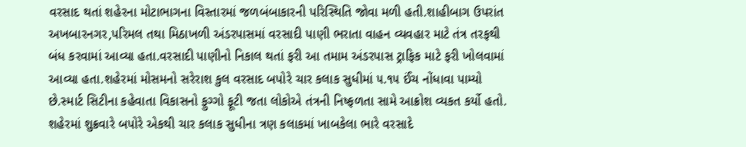વરસાદ થતાં શહેરના મોટાભાગના વિસ્તારમાં જળબંબાકારની પરિસ્થિતિ જોવા મળી હતી.શાહીબાગ ઉપરાંત અખબારનગર,પરિમલ તથા મિઠાખળી અંડરપાસમાં વરસાદી પાણી ભરાતા વાહન વ્યવહાર માટે તંત્ર તરફથી બંધ કરવામાં આવ્યા હતા.વરસાદી પાણીનો નિકાલ થતાં ફરી આ તમામ અંડરપાસ ટ્રાફિક માટે ફરી ખોલવામાં આવ્યા હતા.શહેરમાં મોસમનો સરેરાશ કુલ વરસાદ બપોરે ચાર કલાક સુધીમાં ૫.૧૫ ઈંચ નોંધાવા પામ્યો છે.સ્માર્ટ સિટીના કહેવાતા વિકાસનો ફુગ્ગો ફૂટી જતા લોકોએ તંત્રની નિષ્ફળતા સામે આક્રોશ વ્યકત કર્યો હતો.
શહેરમાં શુક્રવારે બપોરે એકથી ચાર કલાક સુધીના ત્રણ કલાકમાં ખાબકેલા ભારે વરસાદે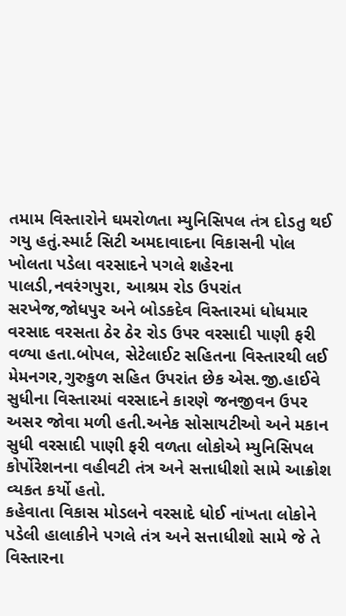તમામ વિસ્તારોને ઘમરોળતા મ્યુનિસિપલ તંત્ર દોડતુ થઈ ગયુ હતું.સ્માર્ટ સિટી અમદાવાદના વિકાસની પોલ ખોલતા પડેલા વરસાદને પગલે શહેરના પાલડી,નવરંગપુરા, આશ્રમ રોડ ઉપરાંત સરખેજ,જોધપુર અને બોડકદેવ વિસ્તારમાં ધોધમાર વરસાદ વરસતા ઠેર ઠેર રોડ ઉપર વરસાદી પાણી ફરી વળ્યા હતા.બોપલ, સેટેલાઈટ સહિતના વિસ્તારથી લઈ મેમનગર,ગુરુકુળ સહિત ઉપરાંત છેક એસ.જી.હાઈવે સુધીના વિસ્તારમાં વરસાદને કારણે જનજીવન ઉપર અસર જોવા મળી હતી.અનેક સોસાયટીઓ અને મકાન સુધી વરસાદી પાણી ફરી વળતા લોકોએ મ્યુનિસિપલ કોર્પોરેશનના વહીવટી તંત્ર અને સત્તાધીશો સામે આક્રોશ વ્યકત કર્યો હતો.
કહેવાતા વિકાસ મોડલને વરસાદે ધોઈ નાંખતા લોકોને પડેલી હાલાકીને પગલે તંત્ર અને સત્તાધીશો સામે જે તે વિસ્તારના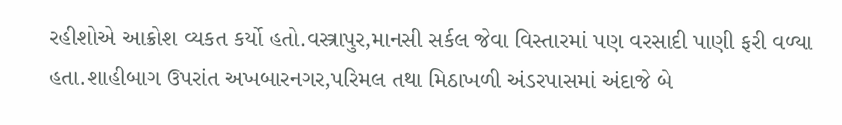રહીશોએ આક્રોશ વ્યકત કર્યો હતો.વસ્ત્રાપુર,માનસી સર્કલ જેવા વિસ્તારમાં પણ વરસાદી પાણી ફરી વળ્યા હતા.શાહીબાગ ઉપરાંત અખબારનગર,પરિમલ તથા મિઠાખળી અંડરપાસમાં અંદાજે બે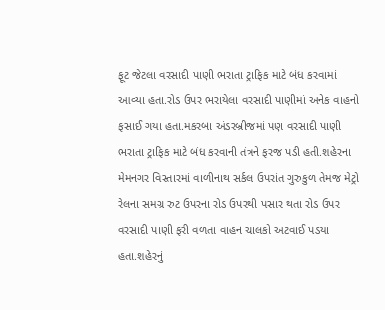ફૂટ જેટલા વરસાદી પાણી ભરાતા ટ્રાફિક માટે બંધ કરવામાં આવ્યા હતા.રોડ ઉપર ભરાયેલા વરસાદી પાણીમાં અનેક વાહનો ફસાઈ ગયા હતા.મકરબા અંડરબ્રીજમાં પણ વરસાદી પાણી ભરાતા ટ્રાફિક માટે બંધ કરવાની તંત્રને ફરજ પડી હતી.શહેરના મેમનગર વિસ્તારમાં વાળીનાથ સર્કલ ઉપરાંત ગુરુકુળ તેમજ મેટ્રો રેલના સમગ્ર રુટ ઉપરના રોડ ઉપરથી પસાર થતા રોડ ઉપર વરસાદી પાણી ફરી વળતા વાહન ચાલકો અટવાઈ પડયા હતા.શહેરનું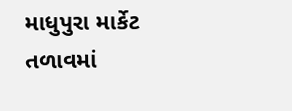માધુપુરા માર્કેટ તળાવમાં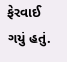ફેરવાઈ ગયું હતું.